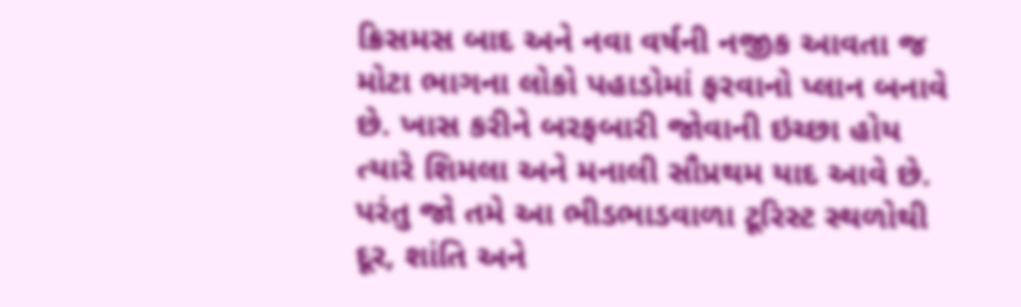ક્રિસમસ બાદ અને નવા વર્ષની નજીક આવતા જ મોટા ભાગના લોકો પહાડોમાં ફરવાનો પ્લાન બનાવે છે. ખાસ કરીને બરફબારી જોવાની ઇચ્છા હોય ત્યારે શિમલા અને મનાલી સૌપ્રથમ યાદ આવે છે. પરંતુ જો તમે આ ભીડભાડવાળા ટૂરિસ્ટ સ્થળોથી દૂર, શાંતિ અને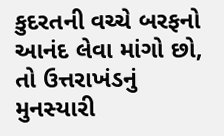કુદરતની વચ્ચે બરફનો આનંદ લેવા માંગો છો, તો ઉત્તરાખંડનું મુનસ્યારી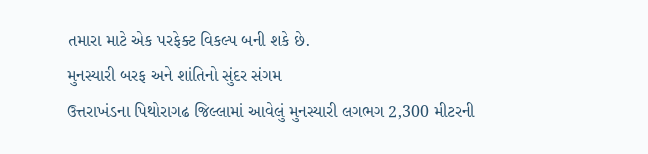તમારા માટે એક પરફેક્ટ વિકલ્પ બની શકે છે.
મુનસ્યારી બરફ અને શાંતિનો સુંદર સંગમ
ઉત્તરાખંડના પિથોરાગઢ જિલ્લામાં આવેલું મુનસ્યારી લગભગ 2,300 મીટરની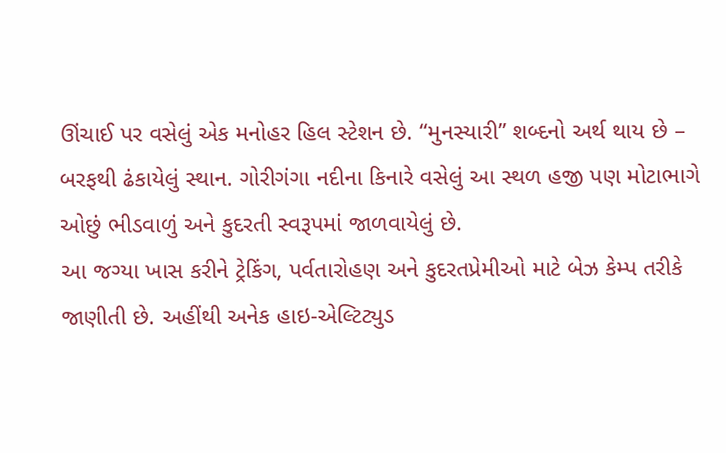ઊંચાઈ પર વસેલું એક મનોહર હિલ સ્ટેશન છે. “મુનસ્યારી” શબ્દનો અર્થ થાય છે – બરફથી ઢંકાયેલું સ્થાન. ગોરીગંગા નદીના કિનારે વસેલું આ સ્થળ હજી પણ મોટાભાગે ઓછું ભીડવાળું અને કુદરતી સ્વરૂપમાં જાળવાયેલું છે.
આ જગ્યા ખાસ કરીને ટ્રેકિંગ, પર્વતારોહણ અને કુદરતપ્રેમીઓ માટે બેઝ કેમ્પ તરીકે જાણીતી છે. અહીંથી અનેક હાઇ-એલ્ટિટ્યુડ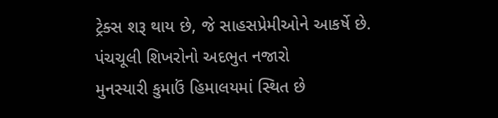ટ્રેક્સ શરૂ થાય છે, જે સાહસપ્રેમીઓને આકર્ષે છે.
પંચચૂલી શિખરોનો અદભુત નજારો
મુનસ્યારી કુમાઉં હિમાલયમાં સ્થિત છે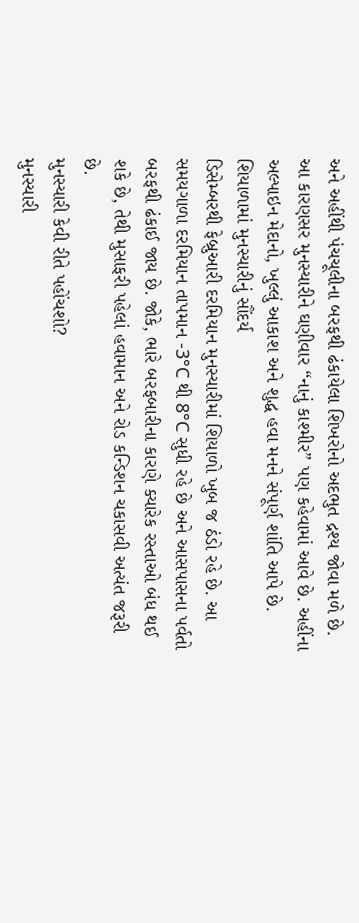અને અહીંથી પંચચૂલીના બરફથી ઢંકાયેલા શિખરોનો અદભુત દ્રશ્ય જોવા મળે છે. આ કારણસર મુનસ્યારીને ઘણીવાર “નાનું કાશ્મીર” પણ કહેવામાં આવે છે. અહીંના અલ્પાઇન મેદાનો, ખુલ્લું આકાશ અને શુદ્ધ હવા મનને સંપૂર્ણ શાંતિ આપે છે.
શિયાળામાં મુનસ્યારીનું સૌંદર્ય
ડિસેમ્બરથી ફેબ્રુઆરી દરમિયાન મુનસ્યારીમાં શિયાળો ખુબ જ ઠંડો રહે છે. આ સમયગાળા દરમિયાન તાપમાન -3°C થી 8°C સુધી રહે છે અને આસપાસના પર્વતો બરફથી ઢંકાઈ જાય છે. જોકે, ભારે બરફબારીના કારણે ક્યારેક રસ્તાઓ બંધ થઈ શકે છે, તેથી મુસાફરી પહેલાં હવામાન અને રોડ કન્ડિશન ચકાસવી અત્યંત જરૂરી છે.
મુનસ્યારી કેવી રીતે પહોંચશો?
મુનસ્યારી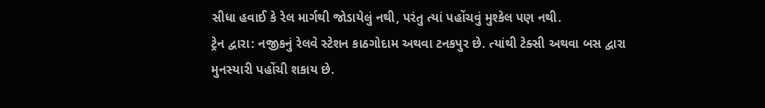સીધા હવાઈ કે રેલ માર્ગથી જોડાયેલું નથી, પરંતુ ત્યાં પહોંચવું મુશ્કેલ પણ નથી.
ટ્રેન દ્વારા: નજીકનું રેલવે સ્ટેશન કાઠગોદામ અથવા ટનકપુર છે. ત્યાંથી ટેક્સી અથવા બસ દ્વારા મુનસ્યારી પહોંચી શકાય છે.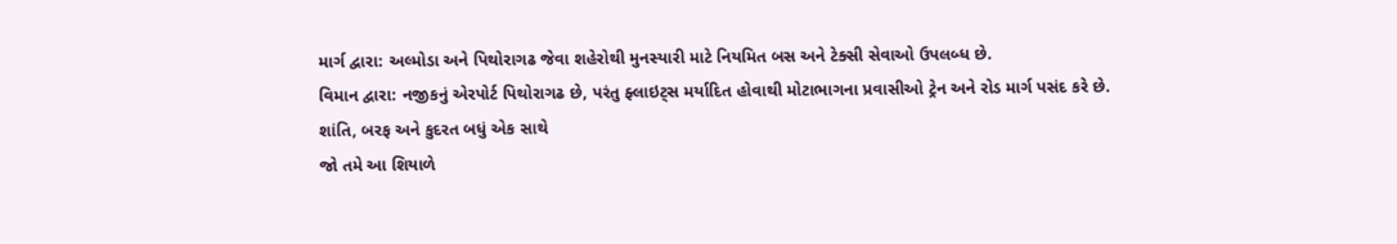માર્ગ દ્વારા: અલ્મોડા અને પિથોરાગઢ જેવા શહેરોથી મુનસ્યારી માટે નિયમિત બસ અને ટેક્સી સેવાઓ ઉપલબ્ધ છે.
વિમાન દ્વારા: નજીકનું એરપોર્ટ પિથોરાગઢ છે, પરંતુ ફ્લાઇટ્સ મર્યાદિત હોવાથી મોટાભાગના પ્રવાસીઓ ટ્રેન અને રોડ માર્ગ પસંદ કરે છે.
શાંતિ, બરફ અને કુદરત બધું એક સાથે
જો તમે આ શિયાળે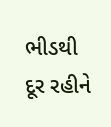ભીડથી દૂર રહીને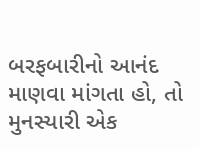બરફબારીનો આનંદ માણવા માંગતા હો, તો મુનસ્યારી એક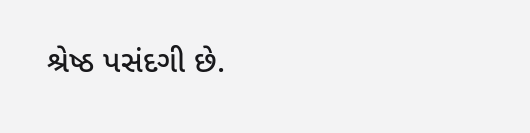શ્રેષ્ઠ પસંદગી છે.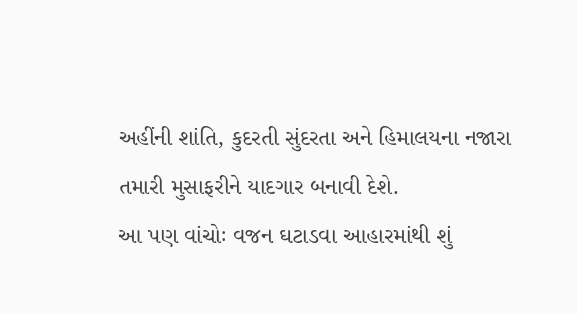અહીંની શાંતિ, કુદરતી સુંદરતા અને હિમાલયના નજારા તમારી મુસાફરીને યાદગાર બનાવી દેશે.
આ પણ વાંચોઃ વજન ઘટાડવા આહારમાંથી શું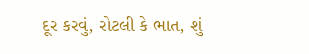દૂર કરવું, રોટલી કે ભાત, શું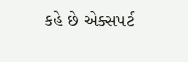કહે છે એક્સપર્ટ